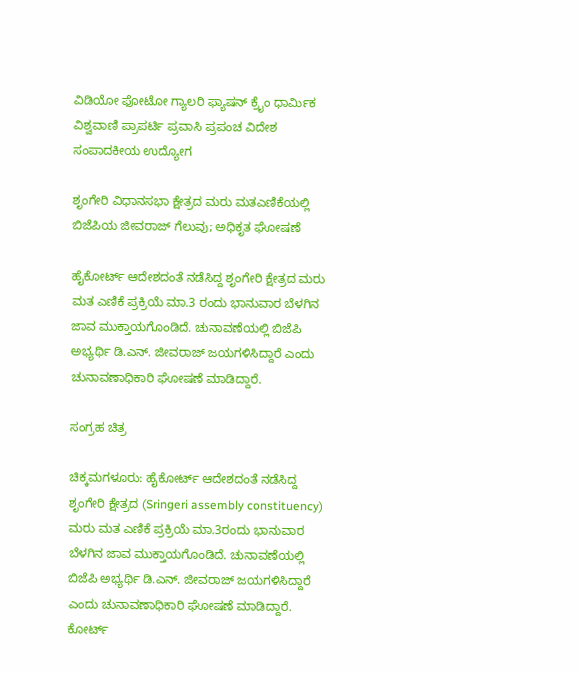ವಿಡಿಯೋ ಫೋಟೋ ಗ್ಯಾಲರಿ ಫ್ಯಾಷನ್ ಕ್ರೈಂ ಧಾರ್ಮಿಕ ವಿಶ್ವವಾಣಿ ಪ್ರಾಪರ್ಟಿ ಪ್ರವಾಸಿ ಪ್ರಪಂಚ ವಿದೇಶ ಸಂಪಾದಕೀಯ ಉದ್ಯೋಗ

ಶೃಂಗೇರಿ ವಿಧಾನಸಭಾ ಕ್ಷೇತ್ರದ ಮರು ಮತಎಣಿಕೆಯಲ್ಲಿ ಬಿಜೆಪಿಯ ಜೀವರಾಜ್ ಗೆಲುವು; ಅಧಿಕೃತ ಘೋಷಣೆ

ಹೈಕೋರ್ಟ್‌ ಆದೇಶದಂತೆ ನಡೆಸಿದ್ದ ಶೃಂಗೇರಿ ಕ್ಷೇತ್ರದ ಮರು ಮತ ಎಣಿಕೆ ಪ್ರಕ್ರಿಯೆ ಮಾ.3 ರಂದು ಭಾನುವಾರ ಬೆಳಗಿನ ಜಾವ ಮುಕ್ತಾಯಗೊಂಡಿದೆ. ಚುನಾವಣೆಯಲ್ಲಿ ಬಿಜೆಪಿ ಅಭ್ಯರ್ಥಿ ಡಿ.ಎನ್. ಜೀವರಾಜ್ ಜಯಗಳಿಸಿದ್ದಾರೆ ಎಂದು ಚುನಾವಣಾಧಿಕಾರಿ ಘೋಷಣೆ ಮಾಡಿದ್ದಾರೆ.

ಸಂಗ್ರಹ ಚಿತ್ರ

ಚಿಕ್ಕಮಗಳೂರು: ಹೈಕೋರ್ಟ್‌ ಆದೇಶದಂತೆ ನಡೆಸಿದ್ದ ಶೃಂಗೇರಿ ಕ್ಷೇತ್ರದ (Sringeri assembly constituency) ಮರು ಮತ ಎಣಿಕೆ ಪ್ರಕ್ರಿಯೆ ಮಾ.3ರಂದು ಭಾನುವಾರ ಬೆಳಗಿನ ಜಾವ ಮುಕ್ತಾಯಗೊಂಡಿದೆ. ಚುನಾವಣೆಯಲ್ಲಿ ಬಿಜೆಪಿ ಅಭ್ಯರ್ಥಿ ಡಿ.ಎನ್. ಜೀವರಾಜ್ ಜಯಗಳಿಸಿದ್ದಾರೆ ಎಂದು ಚುನಾವಣಾಧಿಕಾರಿ ಘೋಷಣೆ ಮಾಡಿದ್ದಾರೆ. ಕೋರ್ಟ್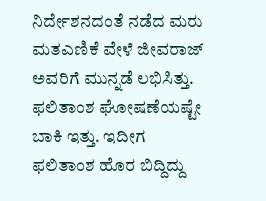ನಿರ್ದೇಶನದಂತೆ ನಡೆದ ಮರು ಮತಎಣಿಕೆ ವೇಳೆ ಜೀವರಾಜ್ ಅವರಿಗೆ ಮುನ್ನಡೆ ಲಭಿಸಿತ್ತು. ಫಲಿತಾಂಶ ಘೋಷಣೆಯಷ್ಟೇ ಬಾಕಿ ಇತ್ತು. ಇದೀಗ ಫಲಿತಾಂಶ ಹೊರ ಬಿದ್ದಿದ್ದು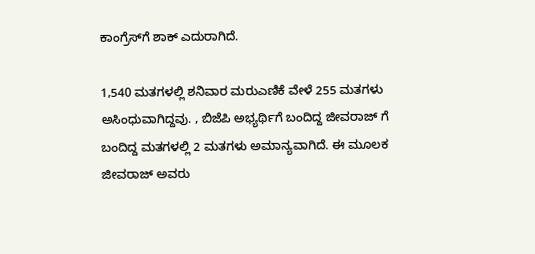ಕಾಂಗ್ರೆಸ್‌ಗೆ ಶಾಕ್‌ ಎದುರಾಗಿದೆ.

1,540 ಮತಗಳಲ್ಲಿ ಶನಿವಾರ ಮರುಎಣಿಕೆ ವೇಳೆ 255 ಮತಗಳು ಅಸಿಂಧುವಾಗಿದ್ದವು. , ಬಿಜೆಪಿ ಅಭ್ಯರ್ಥಿಗೆ ಬಂದಿದ್ದ ಜೀವರಾಜ್‌ ಗೆ ಬಂದಿದ್ದ ಮತಗಳಲ್ಲಿ 2 ಮತಗಳು ಅಮಾನ್ಯವಾಗಿದೆ. ಈ ಮೂಲಕ ಜೀವರಾಜ್‌ ಅವರು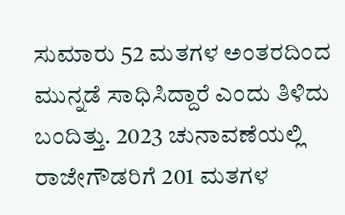ಸುಮಾರು 52 ಮತಗಳ ಅಂತರದಿಂದ ಮುನ್ನಡೆ ಸಾಧಿಸಿದ್ದಾರೆ ಎಂದು ತಿಳಿದು ಬಂದಿತ್ತು. 2023 ಚುನಾವಣೆಯಲ್ಲಿ ರಾಜೇಗೌಡರಿಗೆ 201 ಮತಗಳ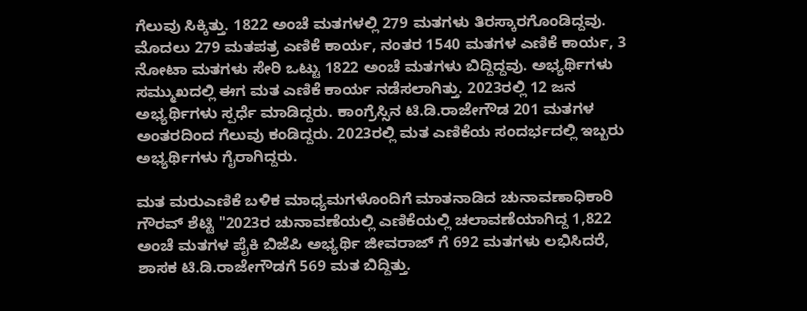ಗೆಲುವು ಸಿಕ್ಕಿತ್ತು. 1822 ಅಂಚೆ ಮತಗಳಲ್ಲಿ 279 ಮತಗಳು ತಿರಸ್ಕಾರಗೊಂಡಿದ್ದವು. ಮೊದಲು 279 ಮತಪತ್ರ ಎಣಿಕೆ ಕಾರ್ಯ, ನಂತರ 1540 ಮತಗಳ ಎಣಿಕೆ ಕಾರ್ಯ, 3 ನೋಟಾ ಮತಗಳು ಸೇರಿ ಒಟ್ಟು 1822 ಅಂಚೆ ಮತಗಳು ಬಿದ್ದಿದ್ದವು. ಅಭ್ಯರ್ಥಿಗಳು ಸಮ್ಮುಖದಲ್ಲಿ ಈಗ ಮತ ಎಣಿಕೆ ಕಾರ್ಯ ನಡೆಸಲಾಗಿತ್ತು. 2023ರಲ್ಲಿ 12 ಜನ ಅಭ್ಯರ್ಥಿಗಳು ಸ್ಪರ್ಧೆ ಮಾಡಿದ್ದರು. ಕಾಂಗ್ರೆಸ್ಸಿನ ಟಿ.ಡಿ.ರಾಜೇಗೌಡ 201 ಮತಗಳ ಅಂತರದಿಂದ ಗೆಲುವು ಕಂಡಿದ್ದರು. 2023ರಲ್ಲಿ ಮತ ಎಣಿಕೆಯ ಸಂದರ್ಭದಲ್ಲಿ ಇಬ್ಬರು ಅಭ್ಯರ್ಥಿಗಳು ಗೈರಾಗಿದ್ದರು.

ಮತ ಮರುಎಣಿಕೆ ಬಳಿಕ ಮಾಧ್ಯಮಗಳೊಂದಿಗೆ ಮಾತನಾಡಿದ ಚುನಾವಣಾಧಿಕಾರಿ ಗೌರವ್‌ ಶೆಟ್ಟಿ "2023ರ ಚುನಾವಣೆಯಲ್ಲಿ ಎಣಿಕೆಯಲ್ಲಿ ಚಲಾವಣೆಯಾಗಿದ್ದ 1,822 ಅಂಚೆ ಮತಗಳ ಪೈಕಿ ಬಿಜೆಪಿ ಅಭ್ಯರ್ಥಿ ಜೀವರಾಜ್‌ ಗೆ 692 ಮತಗಳು ಲಭಿಸಿದರೆ, ಶಾಸಕ ಟಿ.ಡಿ.ರಾಜೇಗೌಡಗೆ 569 ಮತ ಬಿದ್ದಿತ್ತು.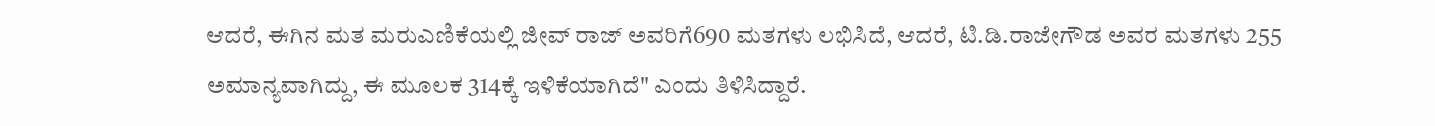ಆದರೆ, ಈಗಿನ ಮತ ಮರುಎಣಿಕೆಯಲ್ಲಿ ಜೀವ್‌ ರಾಜ್‌ ಅವರಿಗೆ690 ಮತಗಳು ಲಭಿಸಿದೆ, ಆದರೆ, ಟಿ.ಡಿ.ರಾಜೇಗೌಡ ಅವರ ಮತಗಳು 255 ಅಮಾನ್ಯವಾಗಿದ್ದು, ಈ ಮೂಲಕ 314ಕ್ಕೆ ಇಳಿಕೆಯಾಗಿದೆ" ಎಂದು ತಿಳಿಸಿದ್ದಾರೆ.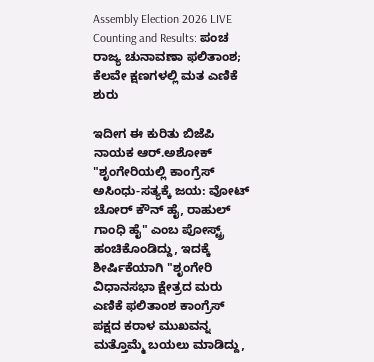Assembly Election 2026 LIVE Counting and Results: ಪಂಚ ರಾಜ್ಯ ಚುನಾವಣಾ ಫಲಿತಾಂಶ; ಕೆಲವೇ ಕ್ಷಣಗಳಲ್ಲಿ ಮತ ಎಣಿಕೆ ಶುರು

ಇದೀಗ ಈ ಕುರಿತು ಬಿಜೆಪಿ ನಾಯಕ ಆರ್.ಅಶೋಕ್‌ "ಶೃಂಗೇರಿಯಲ್ಲಿ ಕಾಂಗ್ರೆಸ್‌ ಅಸಿಂಧು-ಸತ್ಯಕ್ಕೆ ಜಯ: ವೋಟ್‌ ಚೋರ್‌ ಕೌನ್‌ ಹೈ, ರಾಹುಲ್‌ ಗಾಂಧಿ ಹೈ" ಎಂಬ ಪೋಸ್ಟ್ರ್‌ ಹಂಚಿಕೊಂಡಿದ್ದು, ಇದಕ್ಕೆ ಶೀರ್ಷಿಕೆಯಾಗಿ "ಶೃಂಗೇರಿ ವಿಧಾನಸಭಾ ಕ್ಷೇತ್ರದ ಮರು ಎಣಿಕೆ ಫಲಿತಾಂಶ ಕಾಂಗ್ರೆಸ್ ಪಕ್ಷದ ಕರಾಳ ಮುಖವನ್ನ ಮತ್ತೊಮ್ಮೆ ಬಯಲು ಮಾಡಿದ್ದು,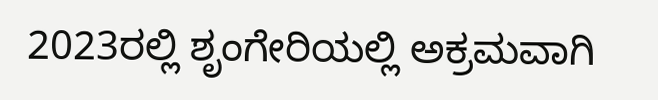2023ರಲ್ಲಿ ಶೃಂಗೇರಿಯಲ್ಲಿ ಅಕ್ರಮವಾಗಿ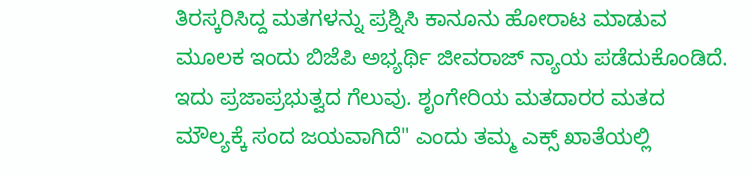ತಿರಸ್ಕರಿಸಿದ್ದ ಮತಗಳನ್ನು ಪ್ರಶ್ನಿಸಿ ಕಾನೂನು ಹೋರಾಟ ಮಾಡುವ ಮೂಲಕ ಇಂದು ಬಿಜೆಪಿ ಅಭ್ಯರ್ಥಿ ಜೀವರಾಜ್‌ ನ್ಯಾಯ ಪಡೆದುಕೊಂಡಿದೆ. ಇದು ಪ್ರಜಾಪ್ರಭುತ್ವದ ಗೆಲುವು. ಶೃಂಗೇರಿಯ ಮತದಾರರ ಮತದ ಮೌಲ್ಯಕ್ಕೆ ಸಂದ ಜಯವಾಗಿದೆ" ಎಂದು ತಮ್ಮ ಎಕ್ಸ್‌ ಖಾತೆಯಲ್ಲಿ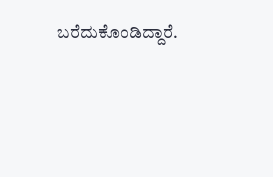ಬರೆದುಕೊಂಡಿದ್ದಾರೆ.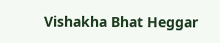Vishakha Bhat Heggar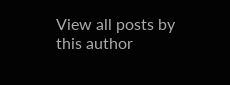View all posts by this author